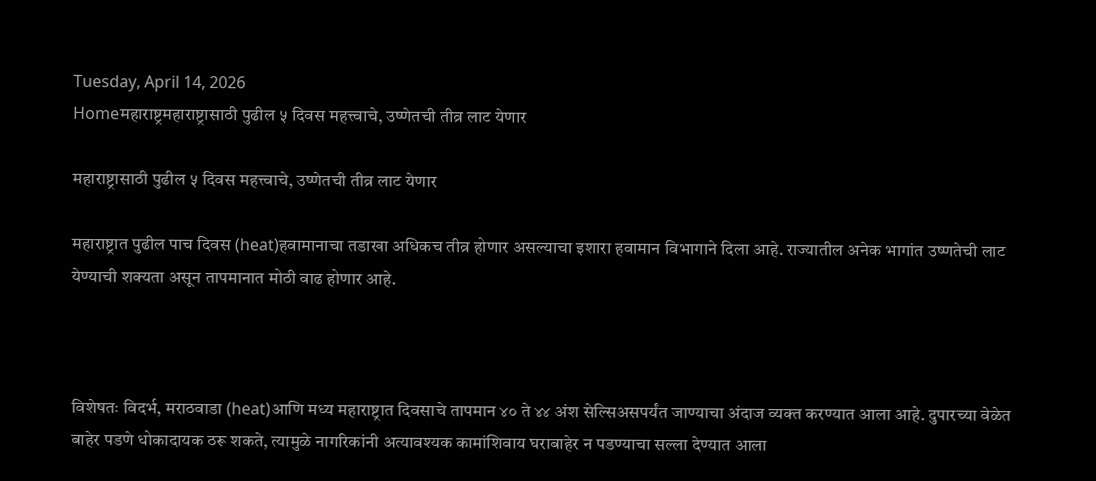Tuesday, April 14, 2026
Homeमहाराष्ट्रमहाराष्ट्रासाठी पुढील ५ दिवस महत्त्वाचे, उष्णेतची तीव्र लाट येणार

महाराष्ट्रासाठी पुढील ५ दिवस महत्त्वाचे, उष्णेतची तीव्र लाट येणार

महाराष्ट्रात पुढील पाच दिवस (heat)हवामानाचा तडाखा अधिकच तीव्र होणार असल्याचा इशारा हवामान विभागाने दिला आहे. राज्यातील अनेक भागांत उष्णतेची लाट येण्याची शक्यता असून तापमानात मोठी वाढ होणार आहे.



विशेषतः विदर्भ, मराठवाडा (heat)आणि मध्य महाराष्ट्रात दिवसाचे तापमान ४० ते ४४ अंश सेल्सिअसपर्यंत जाण्याचा अंदाज व्यक्त करण्यात आला आहे. दुपारच्या वेळेत बाहेर पडणे धोकादायक ठरू शकते, त्यामुळे नागरिकांनी अत्यावश्यक कामांशिवाय घराबाहेर न पडण्याचा सल्ला देण्यात आला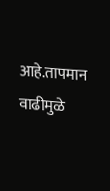आहे.तापमान वाढीमुळे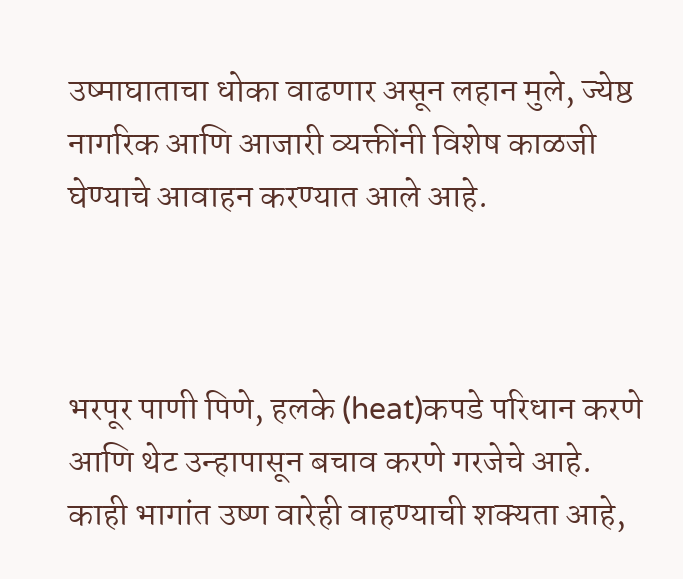उष्माघाताचा धोका वाढणार असून लहान मुले, ज्येष्ठ नागरिक आणि आजारी व्यक्तींनी विशेष काळजी घेण्याचे आवाहन करण्यात आले आहे.



भरपूर पाणी पिणे, हलके (heat)कपडे परिधान करणे आणि थेट उन्हापासून बचाव करणे गरजेचे आहे. काही भागांत उष्ण वारेही वाहण्याची शक्यता आहे,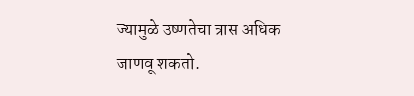ज्यामुळे उष्णतेचा त्रास अधिक जाणवू शकतो.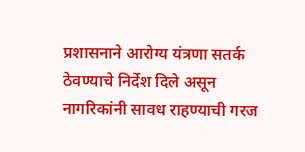प्रशासनाने आरोग्य यंत्रणा सतर्क ठेवण्याचे निर्देश दिले असून नागरिकांनी सावध राहण्याची गरज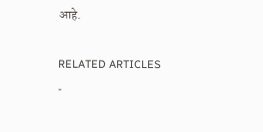आहे.

RELATED ARTICLES
-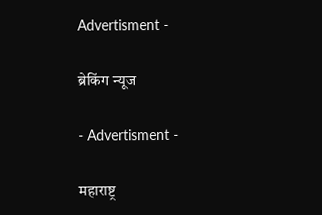Advertisment -

ब्रेकिंग न्यूज

- Advertisment -

महाराष्ट्र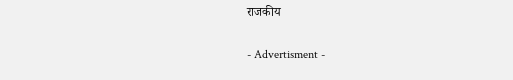राजकीय

- Advertisment -